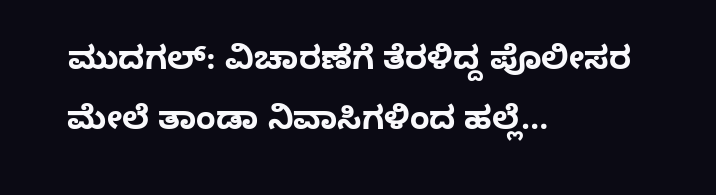ಮುದಗಲ್: ವಿಚಾರಣೆಗೆ ತೆರಳಿದ್ದ ಪೊಲೀಸರ ಮೇಲೆ ತಾಂಡಾ ನಿವಾಸಿಗಳಿಂದ ಹಲ್ಲೆ…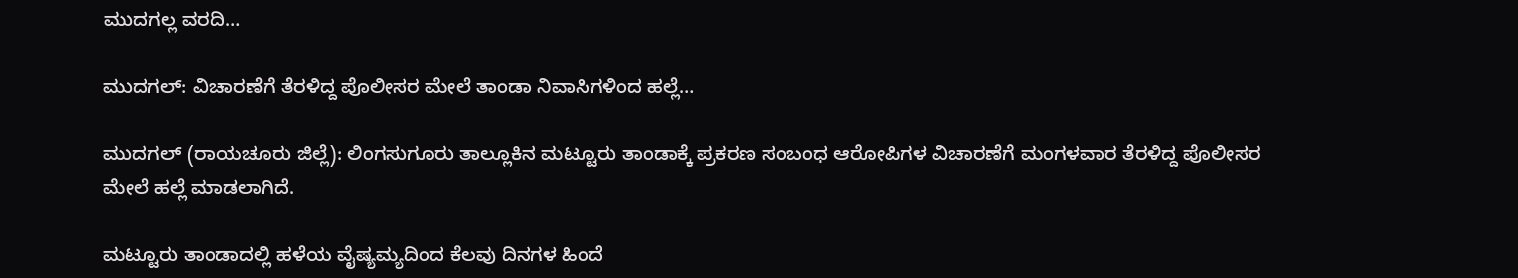ಮುದಗಲ್ಲ ವರದಿ…

ಮುದಗಲ್: ವಿಚಾರಣೆಗೆ ತೆರಳಿದ್ದ ಪೊಲೀಸರ ಮೇಲೆ ತಾಂಡಾ ನಿವಾಸಿಗಳಿಂದ ಹಲ್ಲೆ…

ಮುದಗಲ್ (ರಾಯಚೂರು ಜಿಲ್ಲೆ): ಲಿಂಗಸುಗೂರು ತಾಲ್ಲೂಕಿನ ಮಟ್ಟೂರು ತಾಂಡಾಕ್ಕೆ ಪ್ರಕರಣ ಸಂಬಂಧ ಆರೋಪಿಗಳ ವಿಚಾರಣೆಗೆ ಮಂಗಳವಾರ ತೆರಳಿದ್ದ ಪೊಲೀಸರ ಮೇಲೆ ಹಲ್ಲೆ ಮಾಡಲಾಗಿದೆ.

ಮಟ್ಟೂರು ತಾಂಡಾದಲ್ಲಿ ಹಳೆಯ ವೈಷ್ಯಮ್ಯದಿಂದ ಕೆಲವು ದಿನಗಳ ಹಿಂದೆ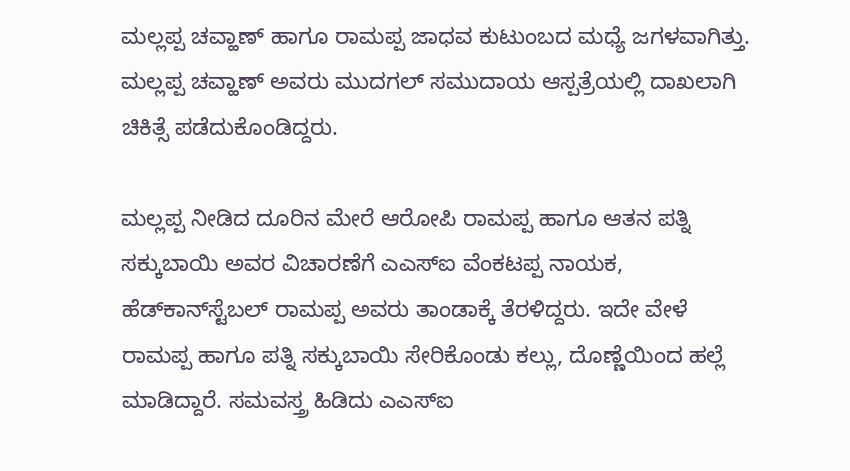ಮಲ್ಲಪ್ಪ ಚವ್ಹಾಣ್ ಹಾಗೂ ರಾಮಪ್ಪ ಜಾಧವ ಕುಟುಂಬದ ಮಧ್ಯೆ ಜಗಳವಾಗಿತ್ತು. ಮಲ್ಲಪ್ಪ ಚವ್ಹಾಣ್ ಅವರು ಮುದಗಲ್‌ ಸಮುದಾಯ ಆಸ್ಪತ್ರೆಯಲ್ಲಿ ದಾಖಲಾಗಿ ಚಿಕಿತ್ಸೆ ಪಡೆದುಕೊಂಡಿದ್ದರು.

ಮಲ್ಲಪ್ಪ ನೀಡಿದ ದೂರಿನ ಮೇರೆ ಆರೋಪಿ ರಾಮಪ್ಪ ಹಾಗೂ ಆತನ ಪತ್ನಿ ಸಕ್ಕುಬಾಯಿ ಅವರ ವಿಚಾರಣೆಗೆ ಎಎಸ್ಐ ವೆಂಕಟಪ್ಪ ನಾಯಕ, ಹೆಡ್‌ಕಾನ್‌ಸ್ಟೆಬಲ್‌ ರಾಮಪ್ಪ ಅವರು ತಾಂಡಾಕ್ಕೆ ತೆರಳಿದ್ದರು. ಇದೇ ವೇಳೆ ರಾಮಪ್ಪ ಹಾಗೂ ಪತ್ನಿ ಸಕ್ಕುಬಾಯಿ ಸೇರಿಕೊಂಡು ಕಲ್ಲು, ದೊಣ್ಣೆಯಿಂದ ಹಲ್ಲೆ ಮಾಡಿದ್ದಾರೆ. ಸಮವಸ್ತ್ರ ಹಿಡಿದು ಎಎಸ್‌ಐ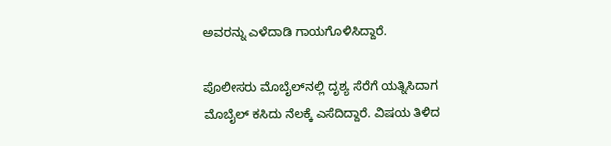ಅವರನ್ನು ಎಳೆದಾಡಿ ಗಾಯಗೊಳಿಸಿದ್ದಾರೆ.

ಪೊಲೀಸರು ಮೊಬೈಲ್‌ನಲ್ಲಿ ದೃಶ್ಯ ಸೆರೆಗೆ ಯತ್ನಿಸಿದಾಗ ಮೊಬೈಲ್‌ ಕಸಿದು ನೆಲಕ್ಕೆ ಎಸೆದಿದ್ದಾರೆ. ವಿಷಯ ತಿಳಿದ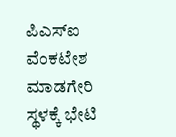ಪಿಎಸ್ಐ ವೆಂಕಟೇಶ ಮಾಡಗೇರಿ ಸ್ಥಳಕ್ಕೆ ಭೇಟಿ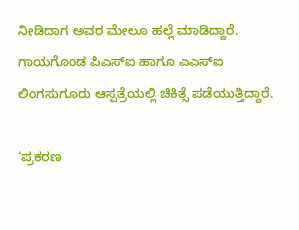ನೀಡಿದಾಗ ಅವರ ಮೇಲೂ ಹಲ್ಲೆ ಮಾಡಿದ್ದಾರೆ. ಗಾಯಗೊಂಡ ಪಿಎಸ್‌ಐ ಹಾಗೂ ಎಎಸ್‌ಐ ಲಿಂಗಸುಗೂರು ಆಸ್ಪತ್ರೆಯಲ್ಲಿ ಚಿಕಿತ್ಸೆ ಪಡೆಯುತ್ತಿದ್ದಾರೆ.

‘ಪ್ರಕರಣ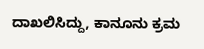ದಾಖಲಿಸಿದ್ದು, ಕಾನೂನು ಕ್ರಮ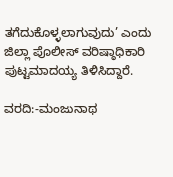ತಗೆದುಕೊಳ್ಳಲಾಗುವುದು’ ಎಂದು ಜಿಲ್ಲಾ ಪೊಲೀಸ್ ವರಿಷ್ಠಾಧಿಕಾರಿ ಪುಟ್ಟಮಾದಯ್ಯ ತಿಳಿಸಿದ್ದಾರೆ.

ವರದಿ:-ಮಂಜುನಾಥ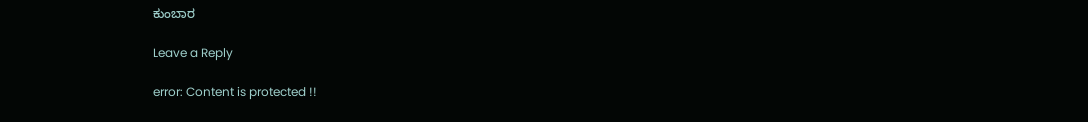ಕುಂಬಾರ

Leave a Reply

error: Content is protected !!